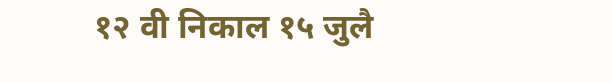१२ वी निकाल १५ जुलै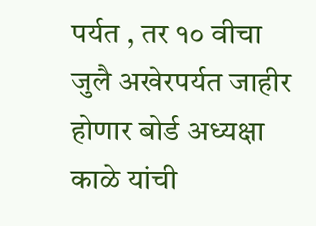पर्यत , तर १० वीचा जुलै अखेरपर्यत जाहीर होणार बोर्ड अध्यक्षा काळे यांची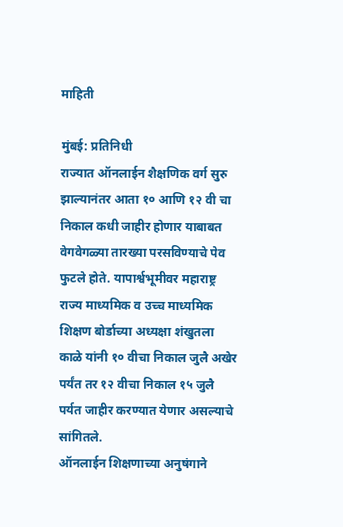माहिती

मुंबई: प्रतिनिधी
राज्यात ऑनलाईन शैक्षणिक वर्ग सुरु झाल्यानंतर आता १० आणि १२ वी चा निकाल कधी जाहीर होणार याबाबत वेगवेगळ्या तारख्या परसविण्याचे पेव फुटले होते. यापार्श्वभूमीवर महाराष्ट्र राज्य माध्यमिक व उच्च माध्यमिक शिक्षण बोर्डाच्या अध्यक्षा शंखुतला काळे यांनी १० वीचा निकाल जुलै अखेर पर्यंत तर १२ वीचा निकाल १५ जुलै पर्यत जाहीर करण्यात येणार असल्याचे सांगितले.
ऑनलाईन शिक्षणाच्या अनुषंगाने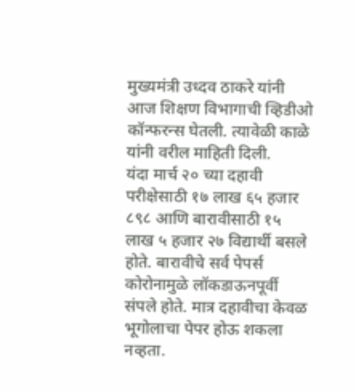मुख्यमंत्री उध्दव ठाकरे यांनी आज शिक्षण विभागाची व्हिडीओ कॉन्फरन्स घेतली. त्यावेळी काळे यांनी वरील माहिती दिली.
यंदा मार्च २० च्या दहावी परीक्षेसाठी १७ लाख ६५ हजार ८९८ आणि बारावीसाठी १५ लाख ५ हजार २७ विद्यार्थी बसले होते. बारावीचे सर्व पेपर्स कोरोनामुळे लॉकडाऊनपूर्वी संपले होते. मात्र दहावीचा केवळ भूगोलाचा पेपर होऊ शकला नव्हता.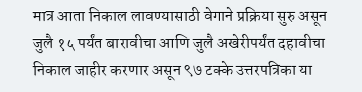मात्र आता निकाल लावण्यासाठी वेगाने प्रक्रिया सुरु असून जुलै १५ पर्यंत बारावीचा आणि जुलै अखेरीपर्यंत दहावीचा निकाल जाहीर करणार असून ९७ टक्के उत्तरपत्रिका या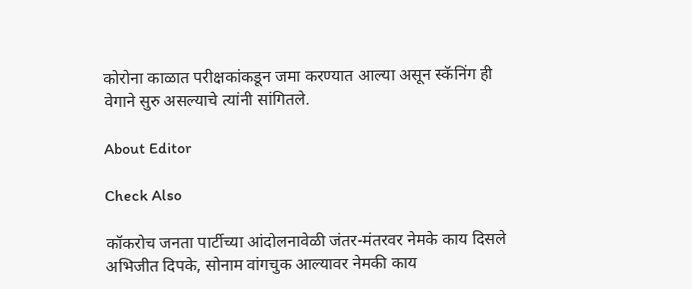कोरोना काळात परीक्षकांकडून जमा करण्यात आल्या असून स्कॅनिंग ही वेगाने सुरु असल्याचे त्यांनी सांगितले.

About Editor

Check Also

कॉकरोच जनता पार्टीच्या आंदोलनावेळी जंतर-मंतरवर नेमके काय दिसले अभिजीत दिपके, सोनाम वांगचुक आल्यावर नेमकी काय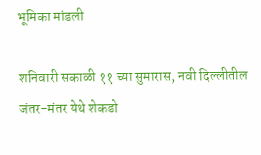भूमिका मांडली

शनिवारी सकाळी ११ च्या सुमारास, नवी दिल्लीतील जंतर-मंतर येथे शेकडो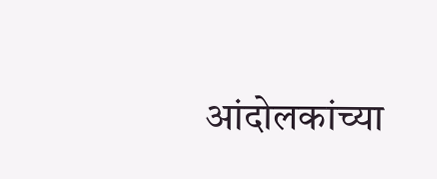आंदोलकांच्या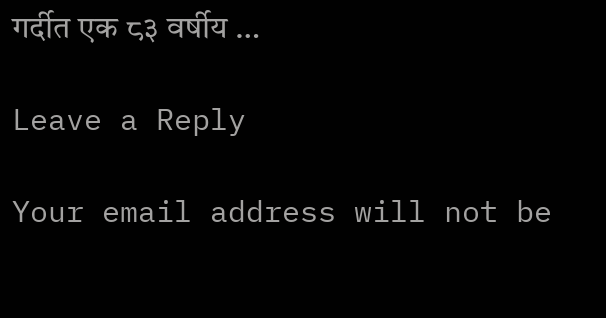गर्दीत एक ८३ वर्षीय …

Leave a Reply

Your email address will not be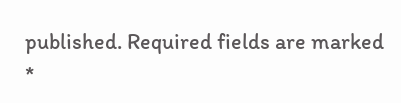published. Required fields are marked *